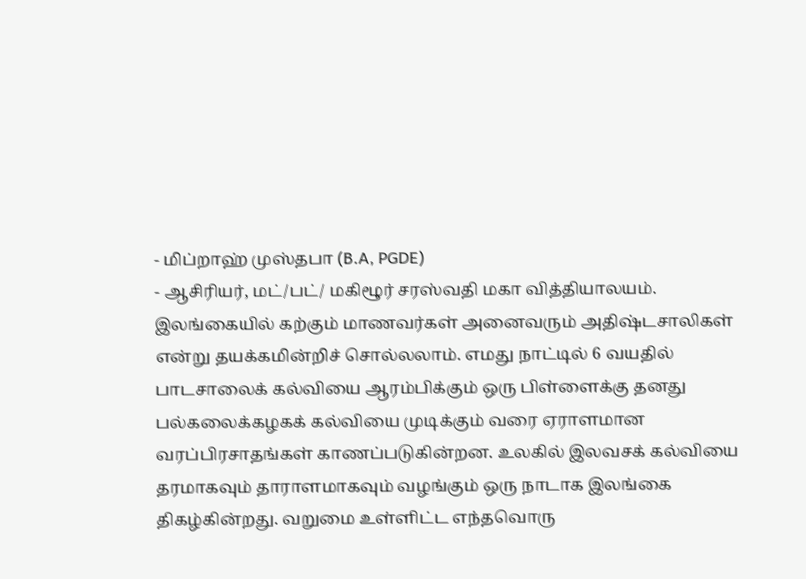- மிப்றாஹ் முஸ்தபா (B.A, PGDE)
- ஆசிரியர், மட்/பட்/ மகிழூர் சரஸ்வதி மகா வித்தியாலயம்.
இலங்கையில் கற்கும் மாணவர்கள் அனைவரும் அதிஷ்டசாலிகள் என்று தயக்கமின்றிச் சொல்லலாம். எமது நாட்டில் 6 வயதில் பாடசாலைக் கல்வியை ஆரம்பிக்கும் ஒரு பிள்ளைக்கு தனது பல்கலைக்கழகக் கல்வியை முடிக்கும் வரை ஏராளமான வரப்பிரசாதங்கள் காணப்படுகின்றன. உலகில் இலவசக் கல்வியை தரமாகவும் தாராளமாகவும் வழங்கும் ஒரு நாடாக இலங்கை திகழ்கின்றது. வறுமை உள்ளிட்ட எந்தவொரு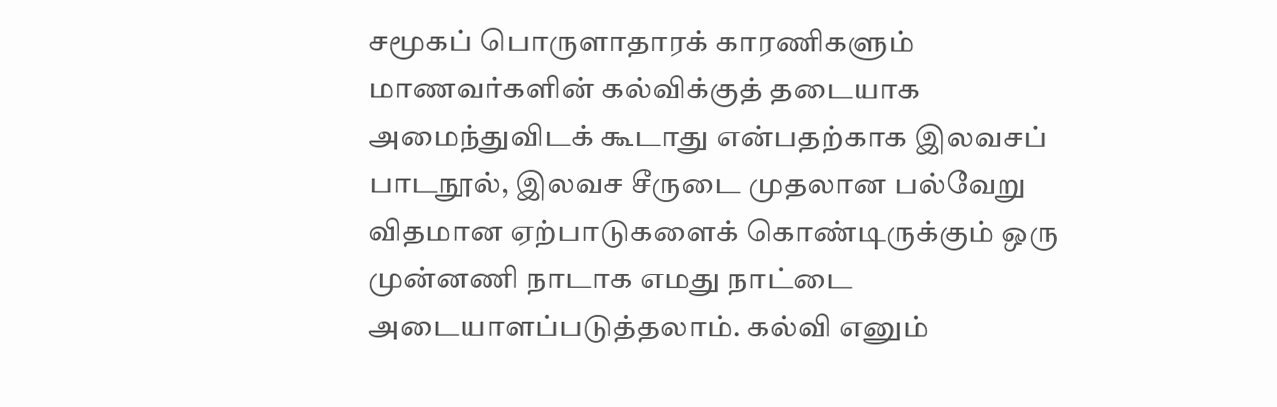சமூகப் பொருளாதாரக் காரணிகளும் மாணவர்களின் கல்விக்குத் தடையாக அமைந்துவிடக் கூடாது என்பதற்காக இலவசப் பாடநூல், இலவச சீருடை முதலான பல்வேறு விதமான ஏற்பாடுகளைக் கொண்டிருக்கும் ஒரு முன்னணி நாடாக எமது நாட்டை அடையாளப்படுத்தலாம். கல்வி எனும்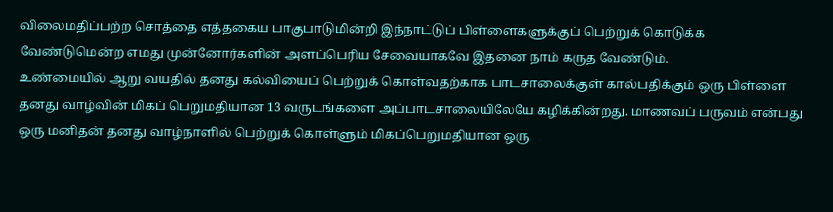விலைமதிப்பற்ற சொத்தை எத்தகைய பாகுபாடுமின்றி இந்நாட்டுப் பிள்ளைகளுக்குப் பெற்றுக் கொடுக்க வேண்டுமென்ற எமது முன்னோர்களின் அளப்பெரிய சேவையாகவே இதனை நாம் கருத வேண்டும்.
உண்மையில் ஆறு வயதில் தனது கல்வியைப் பெற்றுக் கொள்வதற்காக பாடசாலைக்குள் கால்பதிக்கும் ஒரு பிள்ளை தனது வாழ்வின் மிகப் பெறுமதியான 13 வருடங்களை அப்பாடசாலையிலேயே கழிக்கின்றது. மாணவப் பருவம் என்பது ஒரு மனிதன் தனது வாழ்நாளில் பெற்றுக் கொள்ளும் மிகப்பெறுமதியான ஒரு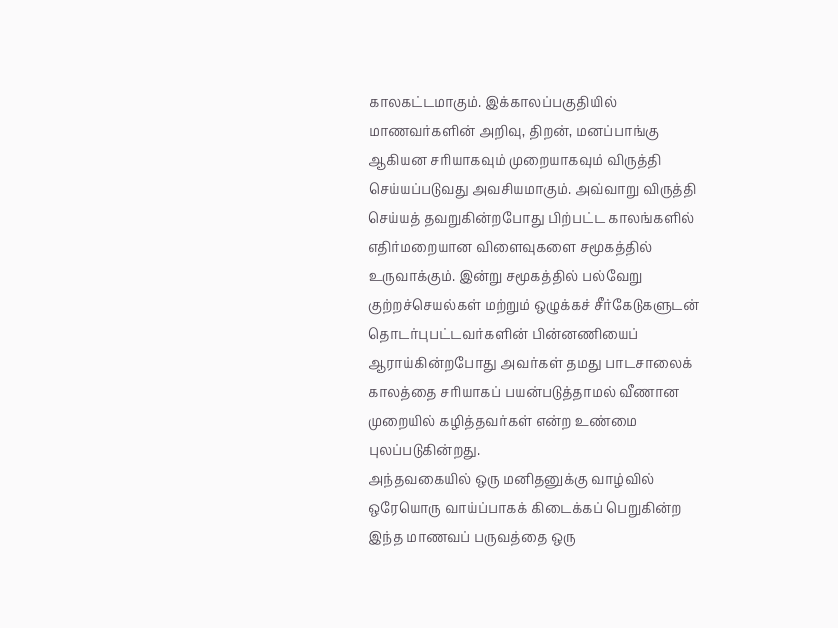காலகட்டமாகும். இக்காலப்பகுதியில் மாணவர்களின் அறிவு, திறன், மனப்பாங்கு ஆகியன சரியாகவும் முறையாகவும் விருத்தி செய்யப்படுவது அவசியமாகும். அவ்வாறு விருத்தி செய்யத் தவறுகின்றபோது பிற்பட்ட காலங்களில் எதிர்மறையான விளைவுகளை சமூகத்தில் உருவாக்கும். இன்று சமூகத்தில் பல்வேறு குற்றச்செயல்கள் மற்றும் ஒழுக்கச் சீர்கேடுகளுடன் தொடர்புபட்டவர்களின் பின்னணியைப் ஆராய்கின்றபோது அவர்கள் தமது பாடசாலைக் காலத்தை சரியாகப் பயன்படுத்தாமல் வீணான முறையில் கழித்தவர்கள் என்ற உண்மை புலப்படுகின்றது.
அந்தவகையில் ஒரு மனிதனுக்கு வாழ்வில் ஒரேயொரு வாய்ப்பாகக் கிடைக்கப் பெறுகின்ற இந்த மாணவப் பருவத்தை ஒரு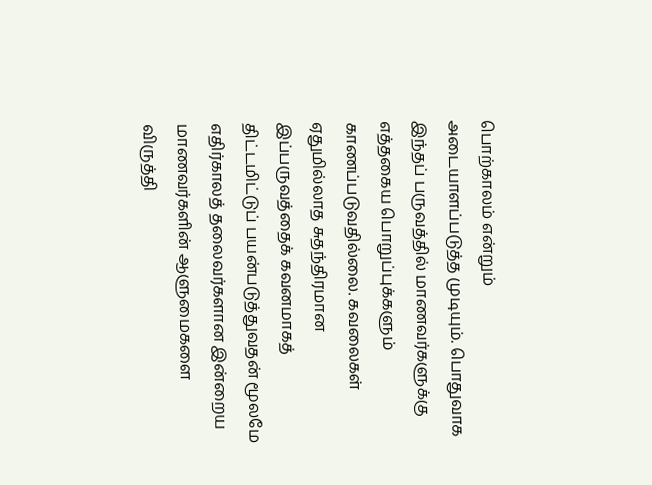பொற்காலம் என்றும் அடையாளப்படுத்த முடியும். பொதுவாக இந்தப் பருவத்தில் மாணவர்களுக்கு எத்தகைய பொறுப்புக்களும் காணப்படுவதில்லை. கவலைகள் ஏதுமில்லாத சுதந்திரமான இப்பருவத்தைக் கவனமாகத் திட்டமிட்டுப் பயன்படுத்துவதன் மூலமே எதிர்காலத் தலைவர்களான இன்றைய மாணவர்களின் ஆளுமைகளை விருத்தி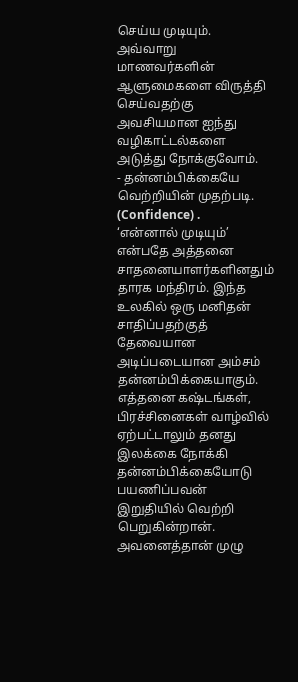செய்ய முடியும். அவ்வாறு மாணவர்களின் ஆளுமைகளை விருத்தி செய்வதற்கு அவசியமான ஐந்து வழிகாட்டல்களை அடுத்து நோக்குவோம்.
- தன்னம்பிக்கையே வெற்றியின் முதற்படி. (Confidence) .
‘என்னால் முடியும்’ என்பதே அத்தனை சாதனையாளர்களினதும் தாரக மந்திரம். இந்த உலகில் ஒரு மனிதன் சாதிப்பதற்குத் தேவையான அடிப்படையான அம்சம் தன்னம்பிக்கையாகும். எத்தனை கஷ்டங்கள், பிரச்சினைகள் வாழ்வில் ஏற்பட்டாலும் தனது இலக்கை நோக்கி தன்னம்பிக்கையோடு பயணிப்பவன் இறுதியில் வெற்றி பெறுகின்றான். அவனைத்தான் முழு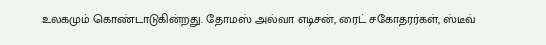உலகமும் கொண்டாடுகின்றது. தோமஸ் அல்வா எடிசன், ரைட் சகோதரர்கள், ஸ்டீவ்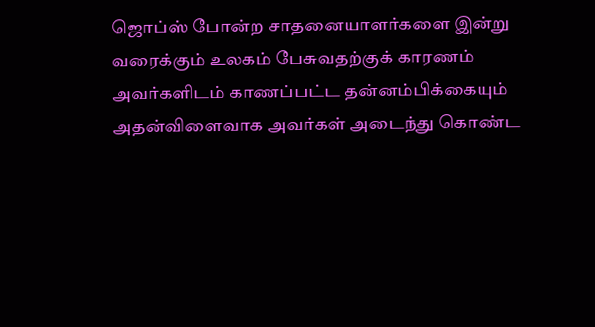ஜொப்ஸ் போன்ற சாதனையாளர்களை இன்று வரைக்கும் உலகம் பேசுவதற்குக் காரணம் அவர்களிடம் காணப்பட்ட தன்னம்பிக்கையும் அதன்விளைவாக அவர்கள் அடைந்து கொண்ட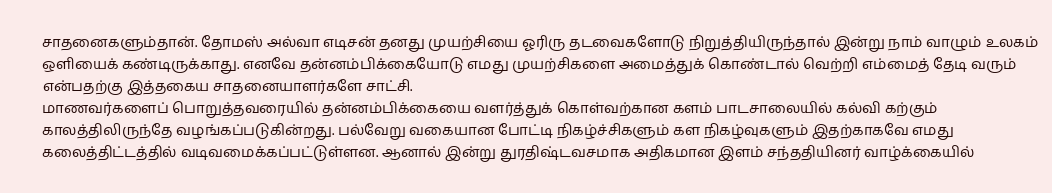சாதனைகளும்தான். தோமஸ் அல்வா எடிசன் தனது முயற்சியை ஓரிரு தடவைகளோடு நிறுத்தியிருந்தால் இன்று நாம் வாழும் உலகம் ஒளியைக் கண்டிருக்காது. எனவே தன்னம்பிக்கையோடு எமது முயற்சிகளை அமைத்துக் கொண்டால் வெற்றி எம்மைத் தேடி வரும் என்பதற்கு இத்தகைய சாதனையாளர்களே சாட்சி.
மாணவர்களைப் பொறுத்தவரையில் தன்னம்பிக்கையை வளர்த்துக் கொள்வற்கான களம் பாடசாலையில் கல்வி கற்கும் காலத்திலிருந்தே வழங்கப்படுகின்றது. பல்வேறு வகையான போட்டி நிகழ்ச்சிகளும் கள நிகழ்வுகளும் இதற்காகவே எமது கலைத்திட்டத்தில் வடிவமைக்கப்பட்டுள்ளன. ஆனால் இன்று துரதிஷ்டவசமாக அதிகமான இளம் சந்ததியினர் வாழ்க்கையில்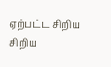ஏற்பட்ட சிறிய சிறிய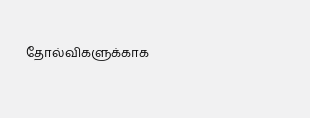தோல்விகளுக்காக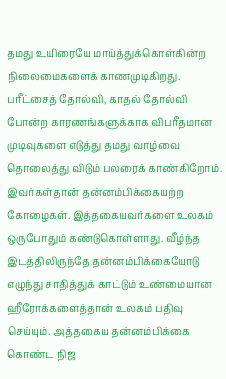தமது உயிரையே மாய்த்துக்கொள்கின்ற நிலைமைகளைக் காணமுடிகிறது. பரீட்சைத் தோல்வி, காதல் தோல்வி போன்ற காரணங்களுக்காக விபரீதமான முடிவுகளை எடுத்து தமது வாழ்வை தொலைத்து விடும் பலரைக் காண்கிறோம். இவர்கள்தான் தன்னம்பிக்கையற்ற கோழைகள். இத்தகையவர்களை உலகம் ஒருபோதும் கண்டுகொள்ளாது. வீழ்ந்த இடத்திலிருந்தே தன்னம்பிக்கையோடு எழுந்து சாதித்துக் காட்டும் உண்மையான ஹீரோக்களைத்தான் உலகம் பதிவு செய்யும். அத்தகைய தன்னம்பிக்கை கொண்ட நிஜ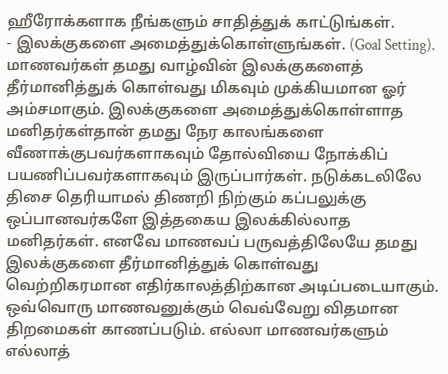ஹீரோக்களாக நீங்களும் சாதித்துக் காட்டுங்கள்.
- இலக்குகளை அமைத்துக்கொள்ளுங்கள். (Goal Setting).
மாணவர்கள் தமது வாழ்வின் இலக்குகளைத் தீர்மானித்துக் கொள்வது மிகவும் முக்கியமான ஓர் அம்சமாகும். இலக்குகளை அமைத்துக்கொள்ளாத மனிதர்கள்தான் தமது நேர காலங்களை வீணாக்குபவர்களாகவும் தோல்வியை நோக்கிப் பயணிப்பவர்களாகவும் இருப்பார்கள். நடுக்கடலிலே திசை தெரியாமல் திணறி நிற்கும் கப்பலுக்கு ஒப்பானவர்களே இத்தகைய இலக்கில்லாத மனிதர்கள். எனவே மாணவப் பருவத்திலேயே தமது இலக்குகளை தீர்மானித்துக் கொள்வது வெற்றிகரமான எதிர்காலத்திற்கான அடிப்படையாகும்.
ஒவ்வொரு மாணவனுக்கும் வெவ்வேறு விதமான திறமைகள் காணப்படும். எல்லா மாணவர்களும் எல்லாத்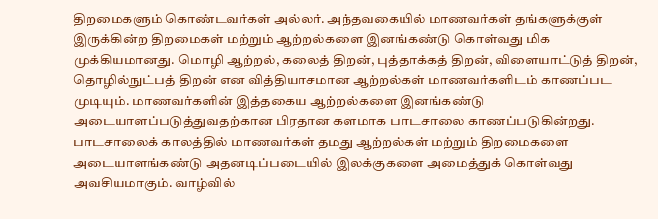திறமைகளும் கொண்டவர்கள் அல்லர். அந்தவகையில் மாணவர்கள் தங்களுக்குள் இருக்கின்ற திறமைகள் மற்றும் ஆற்றல்களை இனங்கண்டு கொள்வது மிக முக்கியமானது. மொழி ஆற்றல், கலைத் திறன், புத்தாக்கத் திறன், விளையாட்டுத் திறன், தொழில்நுட்பத் திறன் என வித்தியாசமான ஆற்றல்கள் மாணவர்களிடம் காணப்பட முடியும். மாணவர்களின் இத்தகைய ஆற்றல்களை இனங்கண்டு அடையாளப்படுத்துவதற்கான பிரதான களமாக பாடசாலை காணப்படுகின்றது.
பாடசாலைக் காலத்தில் மாணவர்கள் தமது ஆற்றல்கள் மற்றும் திறமைகளை அடையாளங்கண்டு அதனடிப்படையில் இலக்குகளை அமைத்துக் கொள்வது அவசியமாகும். வாழ்வில்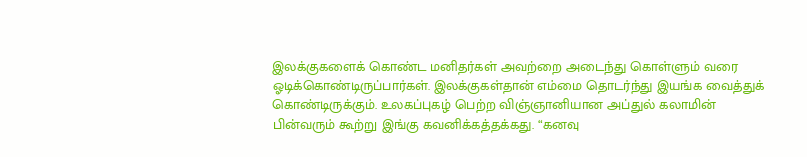இலக்குகளைக் கொண்ட மனிதர்கள் அவற்றை அடைந்து கொள்ளும் வரை ஓடிக்கொண்டிருப்பார்கள். இலக்குகள்தான் எம்மை தொடர்ந்து இயங்க வைத்துக் கொண்டிருக்கும். உலகப்புகழ் பெற்ற விஞ்ஞானியான அப்துல் கலாமின் பின்வரும் கூற்று இங்கு கவனிக்கத்தக்கது. “கனவு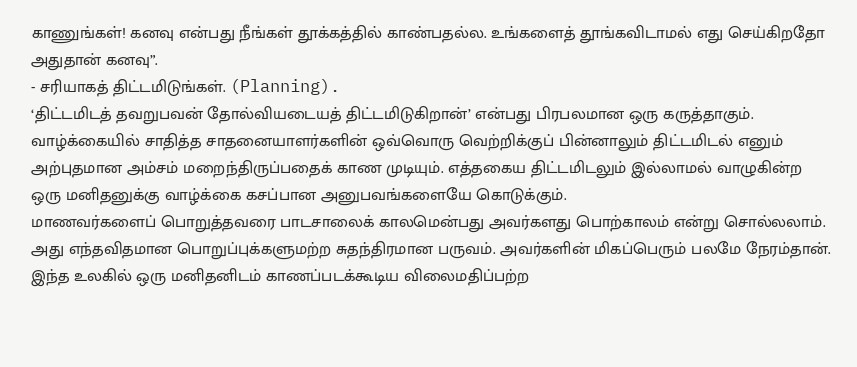காணுங்கள்! கனவு என்பது நீங்கள் தூக்கத்தில் காண்பதல்ல. உங்களைத் தூங்கவிடாமல் எது செய்கிறதோ அதுதான் கனவு”.
- சரியாகத் திட்டமிடுங்கள். (Planning).
‘திட்டமிடத் தவறுபவன் தோல்வியடையத் திட்டமிடுகிறான்’ என்பது பிரபலமான ஒரு கருத்தாகும். வாழ்க்கையில் சாதித்த சாதனையாளர்களின் ஒவ்வொரு வெற்றிக்குப் பின்னாலும் திட்டமிடல் எனும் அற்புதமான அம்சம் மறைந்திருப்பதைக் காண முடியும். எத்தகைய திட்டமிடலும் இல்லாமல் வாழுகின்ற ஒரு மனிதனுக்கு வாழ்க்கை கசப்பான அனுபவங்களையே கொடுக்கும்.
மாணவர்களைப் பொறுத்தவரை பாடசாலைக் காலமென்பது அவர்களது பொற்காலம் என்று சொல்லலாம். அது எந்தவிதமான பொறுப்புக்களுமற்ற சுதந்திரமான பருவம். அவர்களின் மிகப்பெரும் பலமே நேரம்தான். இந்த உலகில் ஒரு மனிதனிடம் காணப்படக்கூடிய விலைமதிப்பற்ற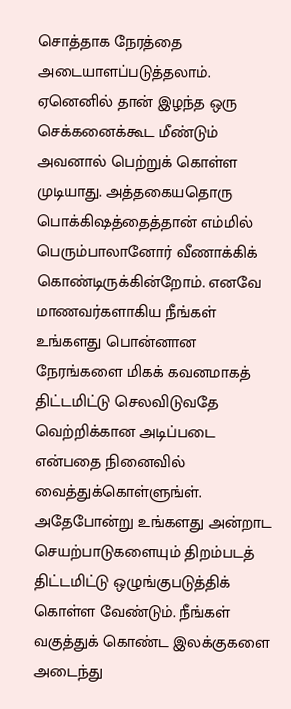சொத்தாக நேரத்தை அடையாளப்படுத்தலாம். ஏனெனில் தான் இழந்த ஒரு செக்கனைக்கூட மீண்டும் அவனால் பெற்றுக் கொள்ள முடியாது. அத்தகையதொரு பொக்கிஷத்தைத்தான் எம்மில் பெரும்பாலானோர் வீணாக்கிக் கொண்டிருக்கின்றோம். எனவே மாணவர்களாகிய நீங்கள் உங்களது பொன்னான நேரங்களை மிகக் கவனமாகத் திட்டமிட்டு செலவிடுவதே வெற்றிக்கான அடிப்படை என்பதை நினைவில் வைத்துக்கொள்ளுங்ள்.
அதேபோன்று உங்களது அன்றாட செயற்பாடுகளையும் திறம்படத் திட்டமிட்டு ஒழுங்குபடுத்திக் கொள்ள வேண்டும். நீங்கள் வகுத்துக் கொண்ட இலக்குகளை அடைந்து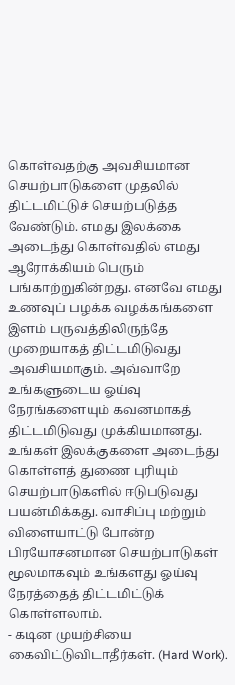கொள்வதற்கு அவசியமான செயற்பாடுகளை முதலில் திட்டமிட்டுச் செயற்படுத்த வேண்டும். எமது இலக்கை அடைந்து கொள்வதில் எமது ஆரோக்கியம் பெரும் பங்காற்றுகின்றது. எனவே எமது உணவுப் பழக்க வழக்கங்களை இளம் பருவத்திலிருந்தே முறையாகத் திட்டமிடுவது அவசியமாகும். அவ்வாறே உங்களுடைய ஓய்வு நேரங்களையும் கவனமாகத் திட்டமிடுவது முக்கியமானது. உங்கள் இலக்குகளை அடைந்து கொள்ளத் துணை புரியும் செயற்பாடுகளில் ஈடுபடுவது பயன்மிக்கது. வாசிப்பு மற்றும் விளையாட்டு போன்ற பிரயோசனமான செயற்பாடுகள் மூலமாகவும் உங்களது ஓய்வு நேரத்தைத் திட்டமிட்டுக் கொள்ளலாம்.
- கடின முயற்சியை கைவிட்டுவிடாதீர்கள். (Hard Work).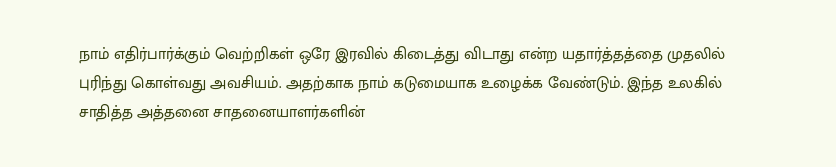நாம் எதிர்பார்க்கும் வெற்றிகள் ஒரே இரவில் கிடைத்து விடாது என்ற யதார்த்தத்தை முதலில் புரிந்து கொள்வது அவசியம். அதற்காக நாம் கடுமையாக உழைக்க வேண்டும். இந்த உலகில் சாதித்த அத்தனை சாதனையாளர்களின்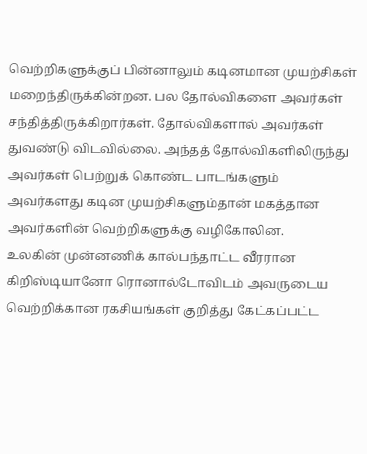வெற்றிகளுக்குப் பின்னாலும் கடினமான முயற்சிகள் மறைந்திருக்கின்றன. பல தோல்விகளை அவர்கள் சந்தித்திருக்கிறார்கள். தோல்விகளால் அவர்கள் துவண்டு விடவில்லை. அந்தத் தோல்விகளிலிருந்து அவர்கள் பெற்றுக் கொண்ட பாடங்களும் அவர்களது கடின முயற்சிகளும்தான் மகத்தான அவர்களின் வெற்றிகளுக்கு வழிகோலின.
உலகின் முன்னணிக் கால்பந்தாட்ட வீரரான கிறிஸ்டியானோ ரொனால்டோவிடம் அவருடைய வெற்றிக்கான ரகசியங்கள் குறித்து கேட்கப்பட்ட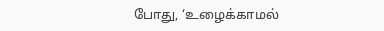போது, ‘உழைக்காமல்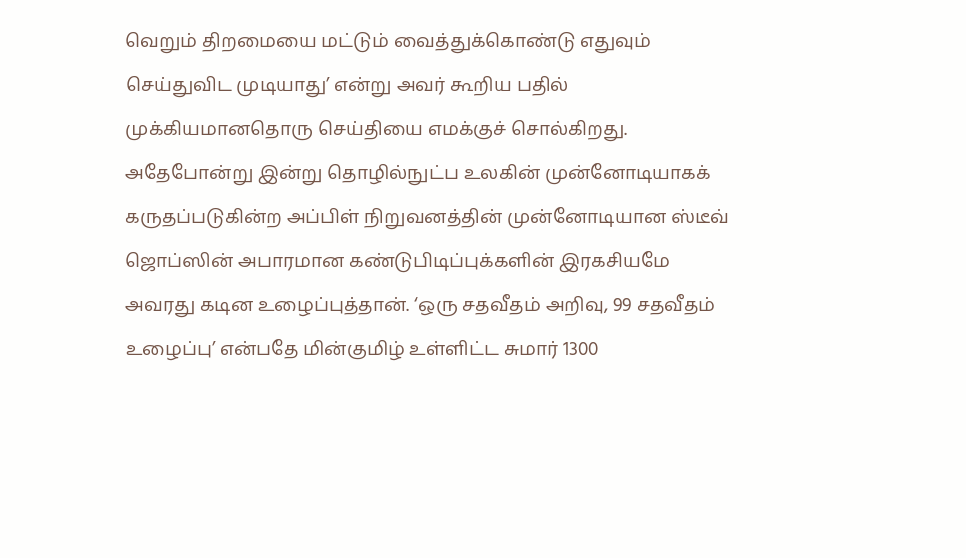வெறும் திறமையை மட்டும் வைத்துக்கொண்டு எதுவும் செய்துவிட முடியாது’ என்று அவர் கூறிய பதில் முக்கியமானதொரு செய்தியை எமக்குச் சொல்கிறது. அதேபோன்று இன்று தொழில்நுட்ப உலகின் முன்னோடியாகக் கருதப்படுகின்ற அப்பிள் நிறுவனத்தின் முன்னோடியான ஸ்டீவ் ஜொப்ஸின் அபாரமான கண்டுபிடிப்புக்களின் இரகசியமே அவரது கடின உழைப்புத்தான். ‘ஒரு சதவீதம் அறிவு, 99 சதவீதம் உழைப்பு’ என்பதே மின்குமிழ் உள்ளிட்ட சுமார் 1300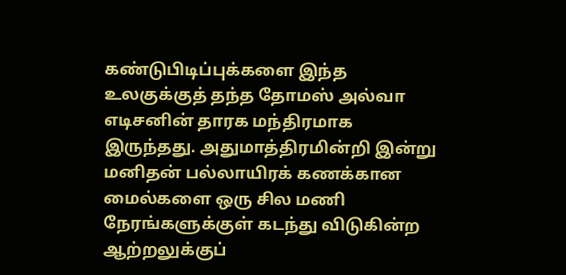கண்டுபிடிப்புக்களை இந்த உலகுக்குத் தந்த தோமஸ் அல்வா எடிசனின் தாரக மந்திரமாக இருந்தது. அதுமாத்திரமின்றி இன்று மனிதன் பல்லாயிரக் கணக்கான மைல்களை ஒரு சில மணி நேரங்களுக்குள் கடந்து விடுகின்ற ஆற்றலுக்குப்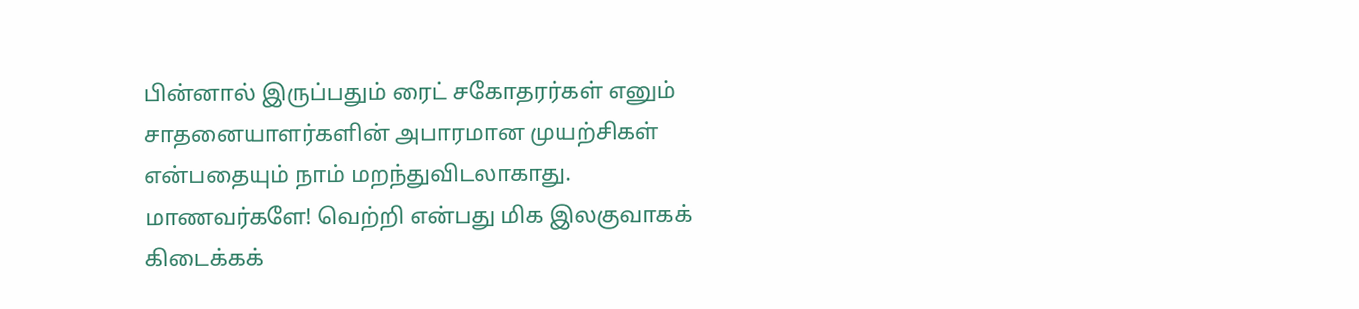பின்னால் இருப்பதும் ரைட் சகோதரர்கள் எனும் சாதனையாளர்களின் அபாரமான முயற்சிகள் என்பதையும் நாம் மறந்துவிடலாகாது.
மாணவர்களே! வெற்றி என்பது மிக இலகுவாகக் கிடைக்கக்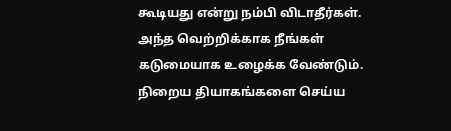கூடியது என்று நம்பி விடாதீர்கள். அந்த வெற்றிக்காக நீங்கள் கடுமையாக உழைக்க வேண்டும். நிறைய தியாகங்களை செய்ய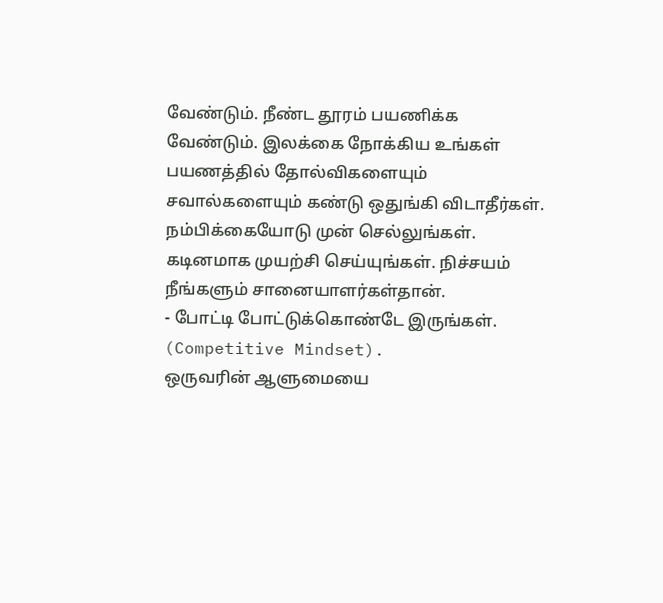வேண்டும். நீண்ட தூரம் பயணிக்க வேண்டும். இலக்கை நோக்கிய உங்கள் பயணத்தில் தோல்விகளையும் சவால்களையும் கண்டு ஒதுங்கி விடாதீர்கள். நம்பிக்கையோடு முன் செல்லுங்கள். கடினமாக முயற்சி செய்யுங்கள். நிச்சயம் நீங்களும் சானையாளர்கள்தான்.
- போட்டி போட்டுக்கொண்டே இருங்கள். (Competitive Mindset).
ஒருவரின் ஆளுமையை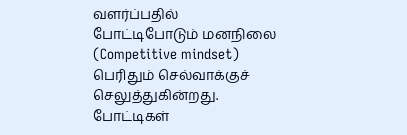வளர்ப்பதில் போட்டிபோடும் மனநிலை (Competitive mindset) பெரிதும் செல்வாக்குச் செலுத்துகின்றது. போட்டிகள்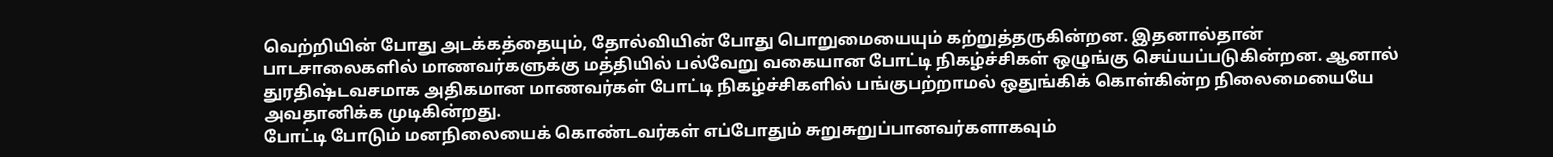வெற்றியின் போது அடக்கத்தையும், தோல்வியின் போது பொறுமையையும் கற்றுத்தருகின்றன. இதனால்தான் பாடசாலைகளில் மாணவர்களுக்கு மத்தியில் பல்வேறு வகையான போட்டி நிகழ்ச்சிகள் ஒழுங்கு செய்யப்படுகின்றன. ஆனால் துரதிஷ்டவசமாக அதிகமான மாணவர்கள் போட்டி நிகழ்ச்சிகளில் பங்குபற்றாமல் ஒதுங்கிக் கொள்கின்ற நிலைமையையே அவதானிக்க முடிகின்றது.
போட்டி போடும் மனநிலையைக் கொண்டவர்கள் எப்போதும் சுறுசுறுப்பானவர்களாகவும்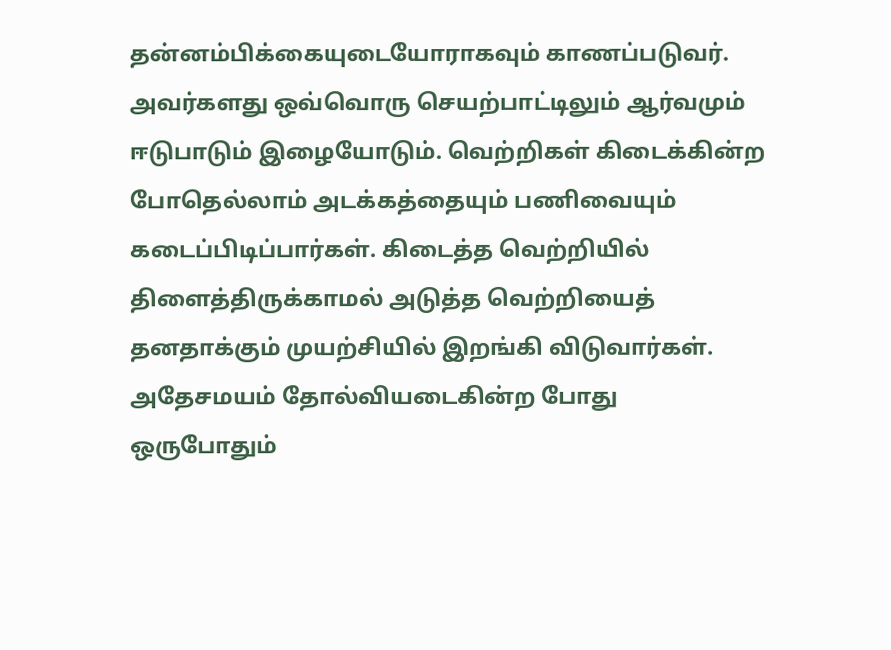தன்னம்பிக்கையுடையோராகவும் காணப்படுவர். அவர்களது ஒவ்வொரு செயற்பாட்டிலும் ஆர்வமும் ஈடுபாடும் இழையோடும். வெற்றிகள் கிடைக்கின்ற போதெல்லாம் அடக்கத்தையும் பணிவையும் கடைப்பிடிப்பார்கள். கிடைத்த வெற்றியில் திளைத்திருக்காமல் அடுத்த வெற்றியைத் தனதாக்கும் முயற்சியில் இறங்கி விடுவார்கள். அதேசமயம் தோல்வியடைகின்ற போது ஒருபோதும்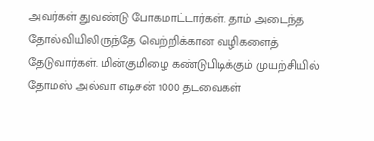அவர்கள் துவண்டு போகமாட்டார்கள். தாம் அடைந்த தோல்வியிலிருந்தே வெற்றிக்கான வழிகளைத் தேடுவார்கள். மின்குமிழை கண்டுபிடிக்கும் முயற்சியில் தோமஸ் அல்வா எடிசன் 1000 தடவைகள்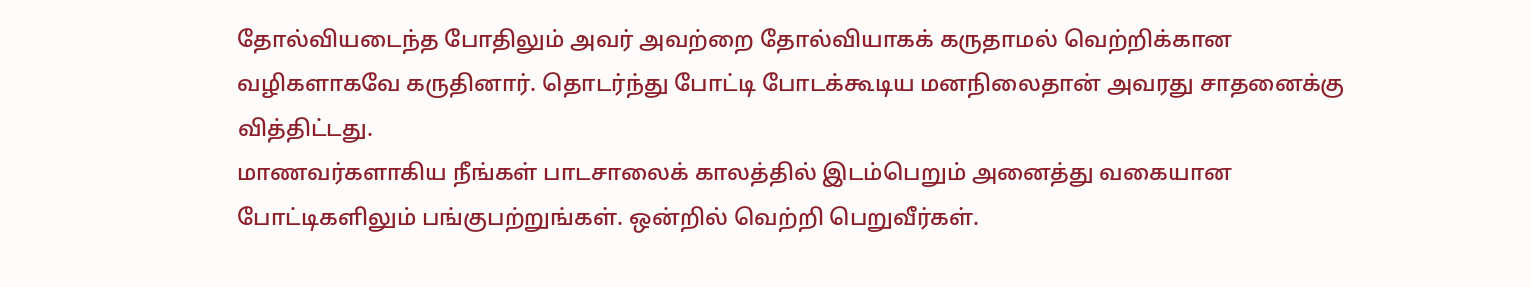தோல்வியடைந்த போதிலும் அவர் அவற்றை தோல்வியாகக் கருதாமல் வெற்றிக்கான வழிகளாகவே கருதினார். தொடர்ந்து போட்டி போடக்கூடிய மனநிலைதான் அவரது சாதனைக்கு வித்திட்டது.
மாணவர்களாகிய நீங்கள் பாடசாலைக் காலத்தில் இடம்பெறும் அனைத்து வகையான போட்டிகளிலும் பங்குபற்றுங்கள். ஒன்றில் வெற்றி பெறுவீர்கள்.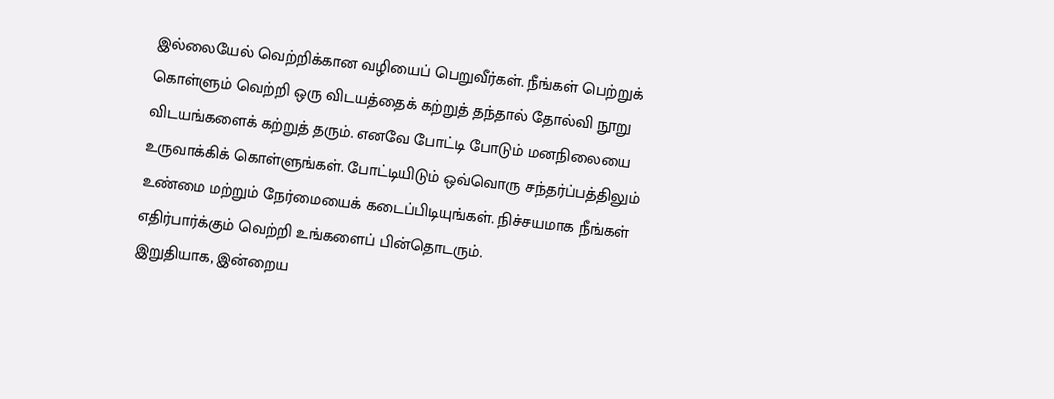இல்லையேல் வெற்றிக்கான வழியைப் பெறுவீர்கள். நீங்கள் பெற்றுக் கொள்ளும் வெற்றி ஒரு விடயத்தைக் கற்றுத் தந்தால் தோல்வி நூறு விடயங்களைக் கற்றுத் தரும். எனவே போட்டி போடும் மனநிலையை உருவாக்கிக் கொள்ளுங்கள். போட்டியிடும் ஒவ்வொரு சந்தர்ப்பத்திலும் உண்மை மற்றும் நேர்மையைக் கடைப்பிடியுங்கள். நிச்சயமாக நீங்கள் எதிர்பார்க்கும் வெற்றி உங்களைப் பின்தொடரும்.
இறுதியாக, இன்றைய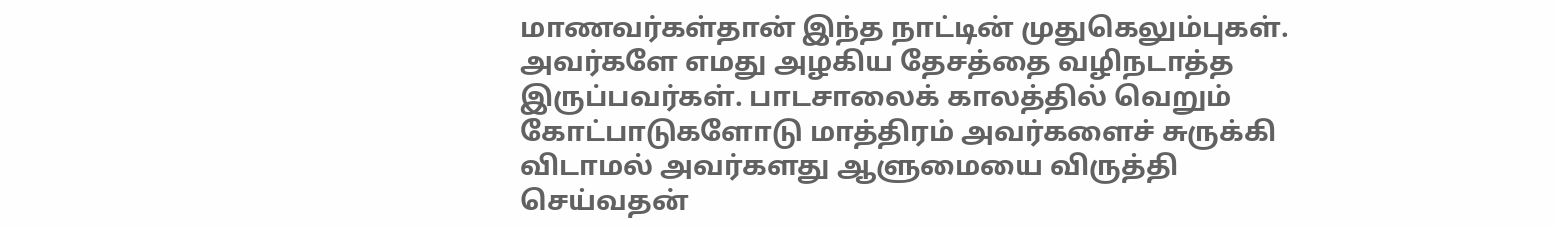மாணவர்கள்தான் இந்த நாட்டின் முதுகெலும்புகள். அவர்களே எமது அழகிய தேசத்தை வழிநடாத்த இருப்பவர்கள். பாடசாலைக் காலத்தில் வெறும் கோட்பாடுகளோடு மாத்திரம் அவர்களைச் சுருக்கி விடாமல் அவர்களது ஆளுமையை விருத்தி செய்வதன்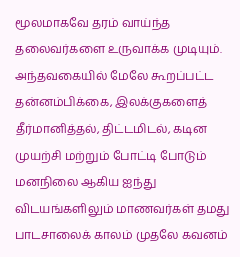மூலமாகவே தரம் வாய்ந்த தலைவர்களை உருவாக்க முடியும். அந்தவகையில் மேலே கூறப்பட்ட தன்னம்பிக்கை, இலக்குகளைத் தீர்மானித்தல், திட்டமிடல், கடின முயற்சி மற்றும் போட்டி போடும் மனநிலை ஆகிய ஐந்து விடயங்களிலும் மாணவர்கள் தமது பாடசாலைக் காலம் முதலே கவனம்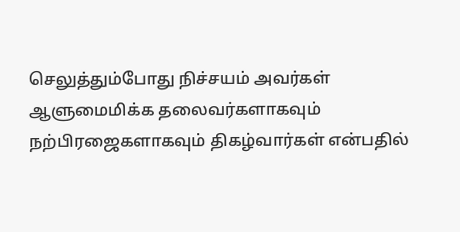செலுத்தும்போது நிச்சயம் அவர்கள் ஆளுமைமிக்க தலைவர்களாகவும் நற்பிரஜைகளாகவும் திகழ்வார்கள் என்பதில்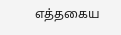எத்தகைய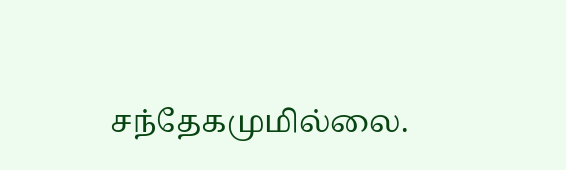சந்தேகமுமில்லை.